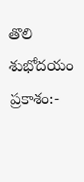తొలి శుభోదయం ప్రకాశం:-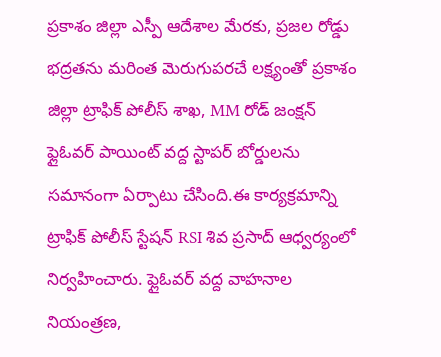ప్రకాశం జిల్లా ఎస్పీ ఆదేశాల మేరకు, ప్రజల రోడ్డు భద్రతను మరింత మెరుగుపరచే లక్ష్యంతో ప్రకాశం జిల్లా ట్రాఫిక్ పోలీస్ శాఖ, MM రోడ్ జంక్షన్ ఫ్లైఓవర్ పాయింట్ వద్ద స్టాపర్ బోర్డులను సమానంగా ఏర్పాటు చేసింది.ఈ కార్యక్రమాన్ని ట్రాఫిక్ పోలీస్ స్టేషన్ RSI శివ ప్రసాద్ ఆధ్వర్యంలో నిర్వహించారు. ఫ్లైఓవర్ వద్ద వాహనాల నియంత్రణ,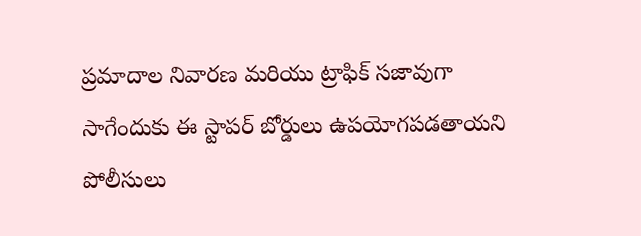ప్రమాదాల నివారణ మరియు ట్రాఫిక్ సజావుగా సాగేందుకు ఈ స్టాపర్ బోర్డులు ఉపయోగపడతాయని పోలీసులు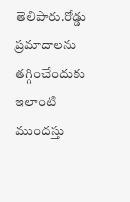తెలిపారు.రోడ్డు ప్రమాదాలను తగ్గించేందుకు ఇలాంటి ముందస్తు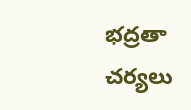భద్రతా చర్యలు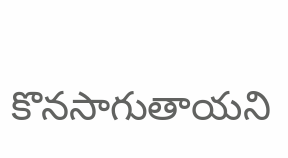కొనసాగుతాయని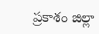ప్రకాశం జిల్లా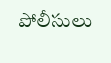పోలీసులు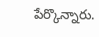పేర్కొన్నారు.